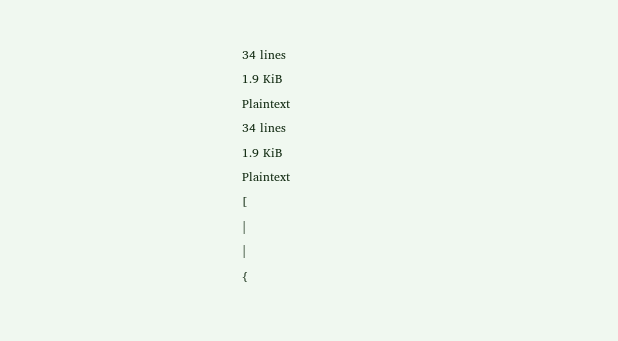34 lines
1.9 KiB
Plaintext
34 lines
1.9 KiB
Plaintext
[
|
|
{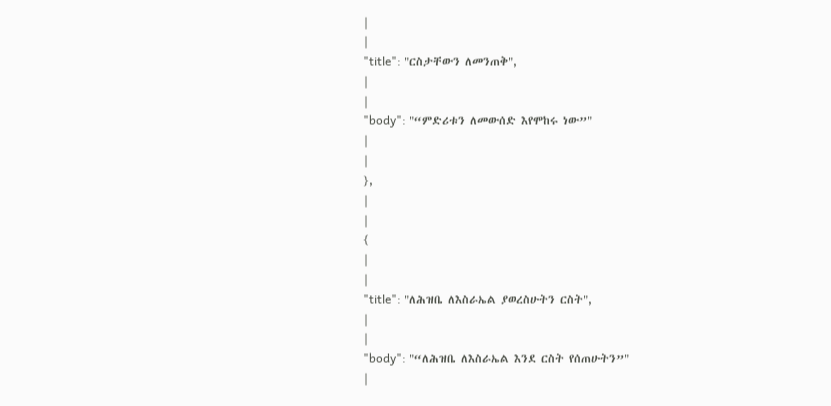|
|
"title": "ርስታቸውን ለመንጠቅ",
|
|
"body": "“ምድሪቱን ለመውሰድ እየሞከሩ ነው”"
|
|
},
|
|
{
|
|
"title": "ለሕዝቤ ለእስራኤል ያወረስሁትን ርስት",
|
|
"body": "“ለሕዝቤ ለእስራኤል እንደ ርስት የሰጠሁትን”"
|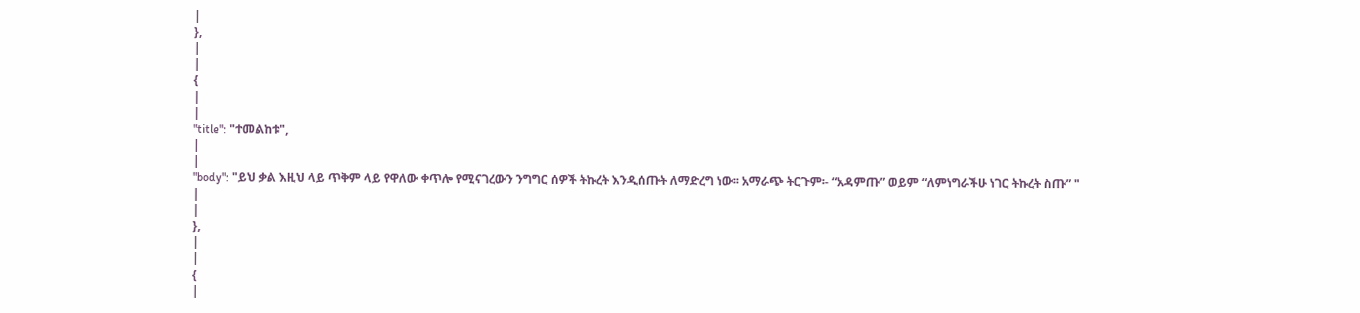|
},
|
|
{
|
|
"title": "ተመልከቱ",
|
|
"body": "ይህ ቃል እዚህ ላይ ጥቅም ላይ የዋለው ቀጥሎ የሚናገረውን ንግግር ሰዎች ትኩረት እንዲሰጡት ለማድረግ ነው፡፡ አማራጭ ትርጉም፡- “አዳምጡ” ወይም “ለምነግራችሁ ነገር ትኩረት ስጡ” "
|
|
},
|
|
{
|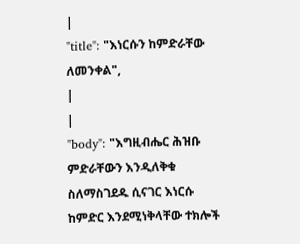|
"title": "እነርሱን ከምድራቸው ለመንቀል",
|
|
"body": "እግዚብሔር ሕዝቡ ምድራቸውን እንዲለቅቁ ስለማስገደዱ ሲናገር እነርሱ ከምድር እንደሚነቅላቸው ተክሎች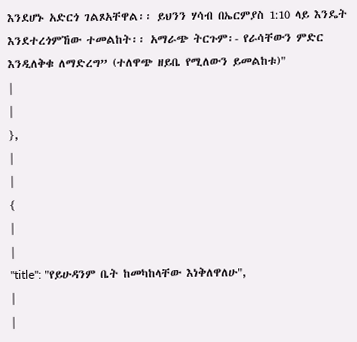እንደሆኑ አድርጎ ገልጾአቸዋል፡፡ ይህንን ሃሳብ በኤርምያስ 1:10 ላይ እንዴት እንደተረጎምኸው ተመልከት፡፡ አማራጭ ትርጉም፡- የራሳቸውን ምድር እንዲለቅቁ ለማድረግ” (ተለዋጭ ዘይቤ የሚለውን ይመልከቱ)"
|
|
},
|
|
{
|
|
"title": "የይሁዳንም ቤት ከመካከላቸው እነቅለዋለሁ",
|
|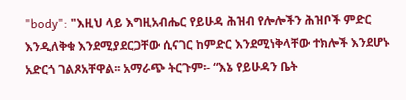"body": "እዚህ ላይ እግዚአብሔር የይሁዳ ሕዝብ የሎሎችን ሕዝቦች ምድር እንዲለቅቁ እንደሚያደርጋቸው ሲናገር ከምድር እንደሚነቅላቸው ተክሎች እንደሆኑ አድርጎ ገልጾአቸዋል፡፡ አማራጭ ትርጉም፡- “እኔ የይሁዳን ቤት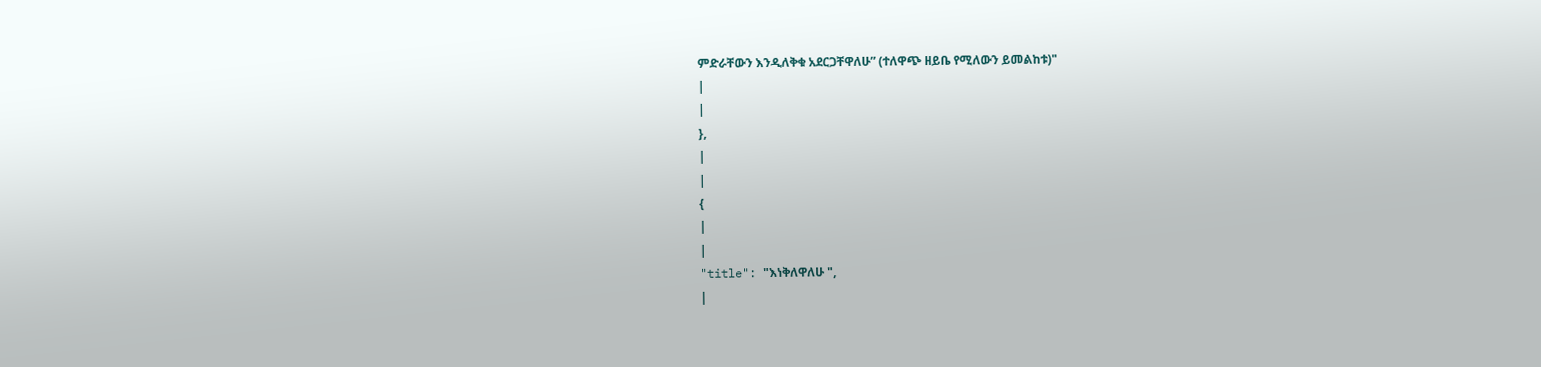ምድራቸውን እንዲለቅቁ አደርጋቸዋለሁ” (ተለዋጭ ዘይቤ የሚለውን ይመልከቱ)"
|
|
},
|
|
{
|
|
"title": "እነቅለዋለሁ ",
|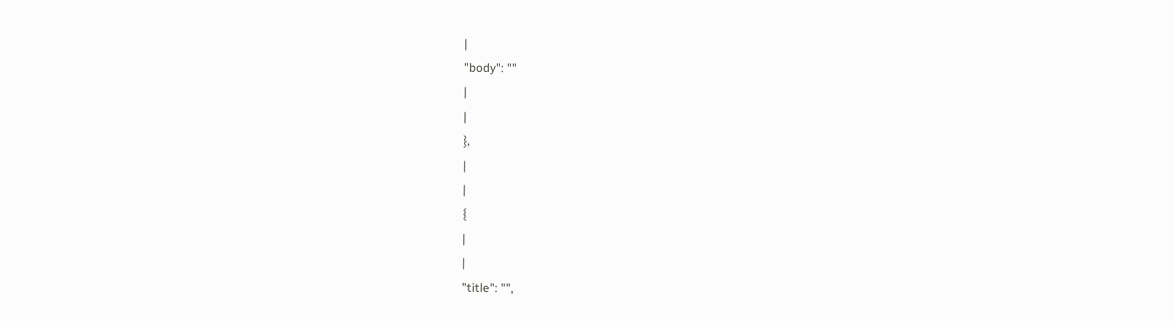|
"body": ""
|
|
},
|
|
{
|
|
"title": "",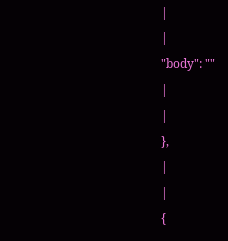|
|
"body": ""
|
|
},
|
|
{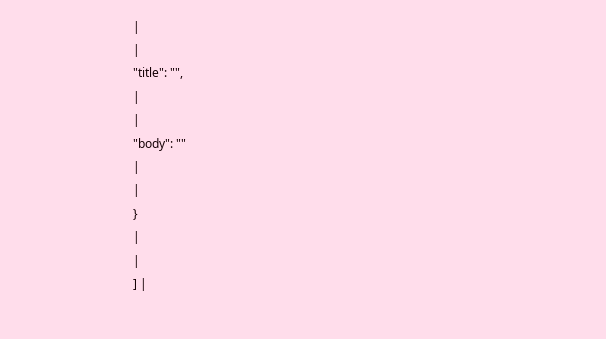|
|
"title": "",
|
|
"body": ""
|
|
}
|
|
] |